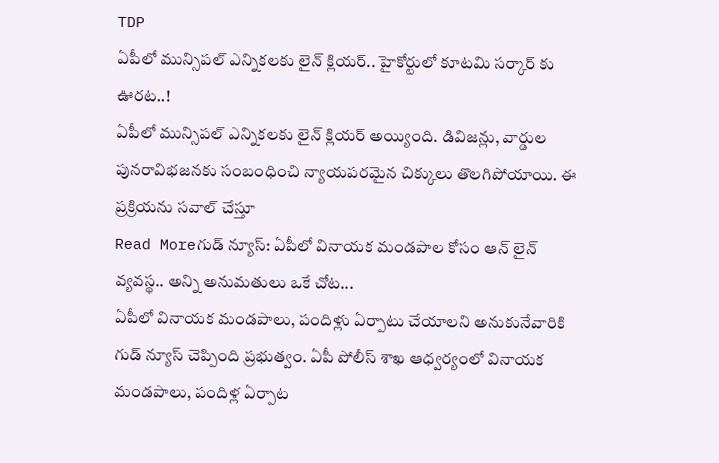TDP
ఏపీలో మున్సిపల్ ఎన్నికలకు లైన్ క్లియర్.. హైకోర్టులో కూటమి సర్కార్ కు ఊరట..!
ఏపీలో మున్సిపల్ ఎన్నికలకు లైన్ క్లియర్ అయ్యింది. డివిజన్లు, వార్డుల పునరావిభజనకు సంబంధించి న్యాయపరమైన చిక్కులు తొలగిపోయాయి. ఈ ప్రక్రియను సవాల్ చేస్తూ
Read Moreగుడ్ న్యూస్: ఏపీలో వినాయక మండపాల కోసం ఆన్ లైన్ వ్యవస్థ.. అన్ని అనుమతులు ఒకే చోట...
ఏపీలో వినాయక మండపాలు, పందిళ్లు ఏర్పాటు చేయాలని అనుకునేవారికి గుడ్ న్యూస్ చెప్పింది ప్రభుత్వం. ఏపీ పోలీస్ శాఖ ఆధ్వర్యంలో వినాయక మండపాలు, పందిళ్ల ఏర్పాట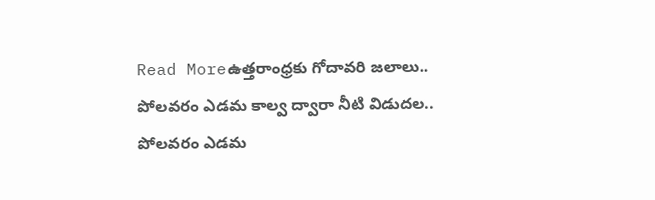Read Moreఉత్తరాంధ్రకు గోదావరి జలాలు.. పోలవరం ఎడమ కాల్వ ద్వారా నీటి విడుదల..
పోలవరం ఎడమ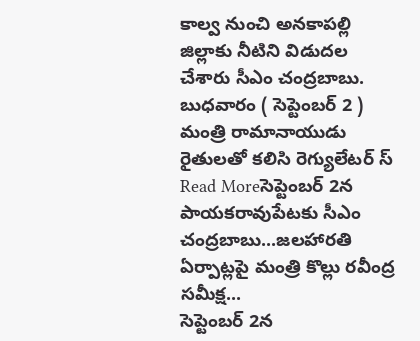కాల్వ నుంచి అనకాపల్లి జిల్లాకు నీటిని విడుదల చేశారు సీఎం చంద్రబాబు. బుధవారం ( సెప్టెంబర్ 2 ) మంత్రి రామానాయుడు రైతులతో కలిసి రెగ్యులేటర్ స్
Read Moreసెప్టెంబర్ 2న పాయకరావుపేటకు సీఎం చంద్రబాబు...జలహారతి ఏర్పాట్లపై మంత్రి కొల్లు రవీంద్ర సమీక్ష...
సెప్టెంబర్ 2న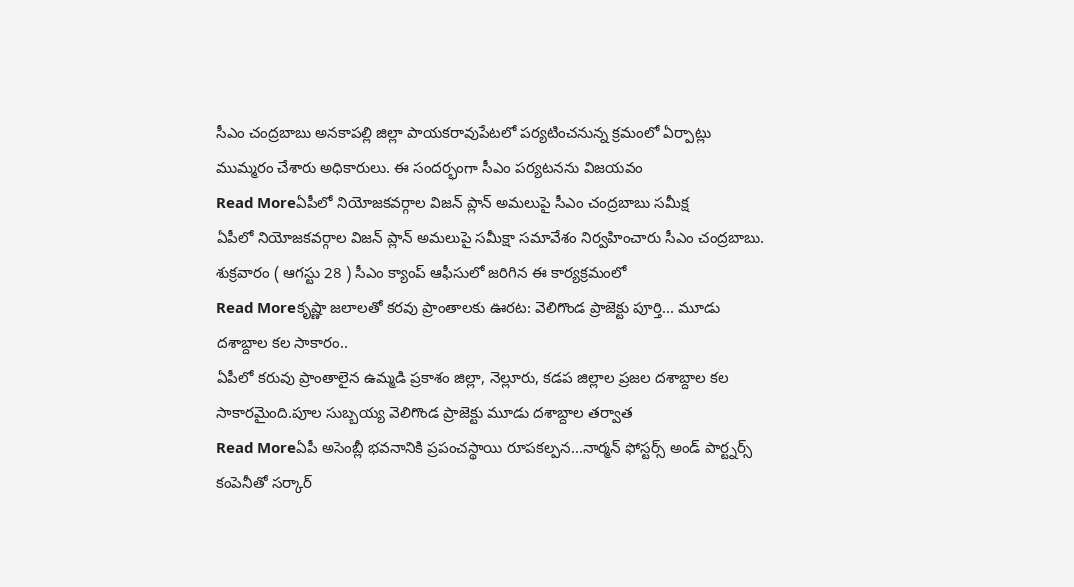సీఎం చంద్రబాబు అనకాపల్లి జిల్లా పాయకరావుపేటలో పర్యటించనున్న క్రమంలో ఏర్పాట్లు ముమ్మరం చేశారు అధికారులు. ఈ సందర్భంగా సీఎం పర్యటనను విజయవం
Read Moreఏపీలో నియోజకవర్గాల విజన్ ప్లాన్ అమలుపై సీఎం చంద్రబాబు సమీక్ష
ఏపీలో నియోజకవర్గాల విజన్ ప్లాన్ అమలుపై సమీక్షా సమావేశం నిర్వహించారు సీఎం చంద్రబాబు. శుక్రవారం ( ఆగస్టు 28 ) సీఎం క్యాంప్ ఆఫీసులో జరిగిన ఈ కార్యక్రమంలో
Read Moreకృష్ణా జలాలతో కరవు ప్రాంతాలకు ఊరట: వెలిగొండ ప్రాజెక్టు పూర్తి... మూడు దశాబ్దాల కల సాకారం..
ఏపీలో కరువు ప్రాంతాలైన ఉమ్మడి ప్రకాశం జిల్లా, నెల్లూరు, కడప జిల్లాల ప్రజల దశాబ్దాల కల సాకారమైంది.పూల సుబ్బయ్య వెలిగొండ ప్రాజెక్టు మూడు దశాబ్దాల తర్వాత
Read Moreఏపీ అసెంబ్లీ భవనానికి ప్రపంచస్థాయి రూపకల్పన...నార్మన్ ఫోస్టర్స్ అండ్ పార్ట్నర్స్ కంపెనీతో సర్కార్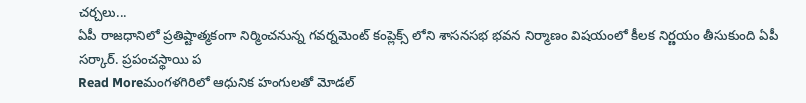చర్చలు...
ఏపీ రాజధానిలో ప్రతిష్టాత్మకంగా నిర్మించనున్న గవర్నమెంట్ కంప్లెక్స్ లోని శాసనసభ భవన నిర్మాణం విషయంలో కీలక నిర్ణయం తీసుకుంది ఏపీ సర్కార్. ప్రపంచస్థాయి ప
Read Moreమంగళగిరిలో ఆధునిక హంగులతో మోడల్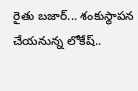రైతు బజార్... శంకుస్థాపన చేయనున్న లోకేష్..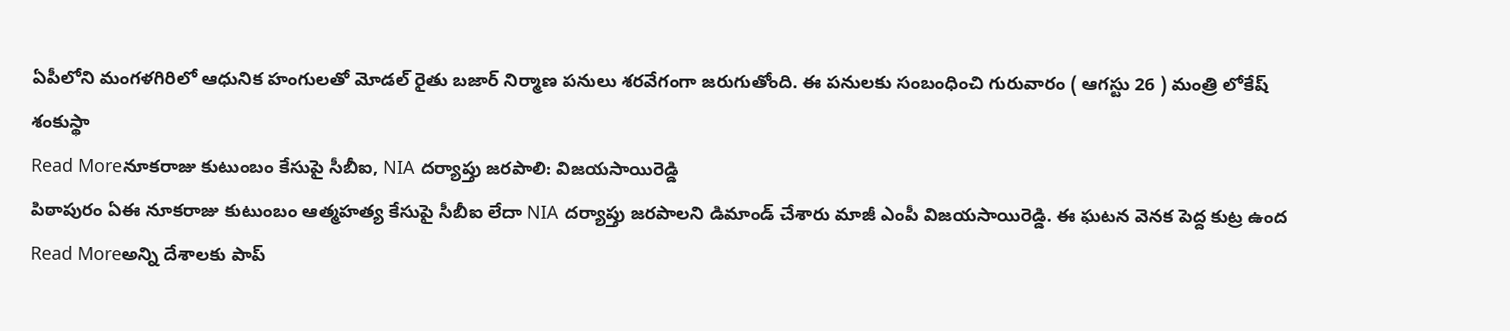ఏపీలోని మంగళగిరిలో ఆధునిక హంగులతో మోడల్ రైతు బజార్ నిర్మాణ పనులు శరవేగంగా జరుగుతోంది. ఈ పనులకు సంబంధించి గురువారం ( ఆగస్టు 26 ) మంత్రి లోకేష్ శంకుస్థా
Read Moreనూకరాజు కుటుంబం కేసుపై సీబీఐ, NIA దర్యాప్తు జరపాలి: విజయసాయిరెడ్డి
పిఠాపురం ఏఈ నూకరాజు కుటుంబం ఆత్మహత్య కేసుపై సీబీఐ లేదా NIA దర్యాప్తు జరపాలని డిమాండ్ చేశారు మాజీ ఎంపీ విజయసాయిరెడ్డి. ఈ ఘటన వెనక పెద్ద కుట్ర ఉంద
Read Moreఅన్ని దేశాలకు పాప్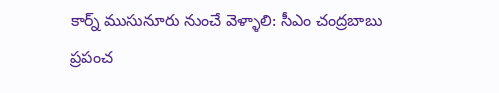కార్న్ ముసునూరు నుంచే వెళ్ళాలి: సీఎం చంద్రబాబు
ప్రపంచ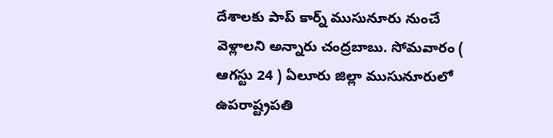దేశాలకు పాప్ కార్న్ ముసునూరు నుంచే వెళ్లాలని అన్నారు చంద్రబాబు. సోమవారం ( ఆగస్టు 24 ) ఏలూరు జిల్లా ముసునూరులో ఉపరాష్ట్రపతి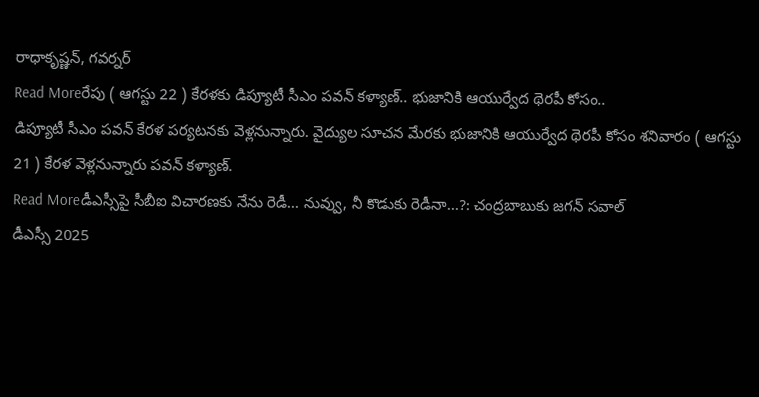రాధాకృష్ణన్, గవర్నర్
Read Moreరేపు ( ఆగస్టు 22 ) కేరళకు డిప్యూటీ సీఎం పవన్ కళ్యాణ్.. భుజానికి ఆయుర్వేద థెరపీ కోసం..
డిప్యూటీ సీఎం పవన్ కేరళ పర్యటనకు వెళ్లనున్నారు. వైద్యుల సూచన మేరకు భుజానికి ఆయుర్వేద థెరపీ కోసం శనివారం ( ఆగస్టు 21 ) కేరళ వెళ్లనున్నారు పవన్ కళ్యాణ్.
Read Moreడీఎస్సీపై సీబీఐ విచారణకు నేను రెడీ... నువ్వు, నీ కొడుకు రెడీనా...?: చంద్రబాబుకు జగన్ సవాల్
డీఎస్సీ 2025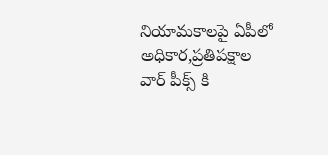నియామకాలపై ఏపీలో అధికార,ప్రతిపక్షాల వార్ పీక్స్ కి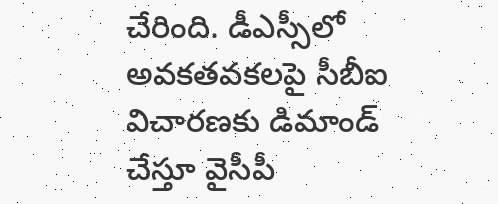చేరింది. డీఎస్సీలో అవకతవకలపై సీబీఐ విచారణకు డిమాండ్ చేస్తూ వైసీపీ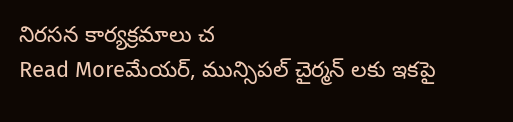నిరసన కార్యక్రమాలు చ
Read Moreమేయర్, మున్సిపల్ చైర్మన్ లకు ఇకపై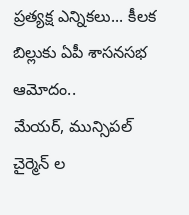ప్రత్యక్ష ఎన్నికలు... కీలక బిల్లుకు ఏపీ శాసనసభ ఆమోదం..
మేయర్, మున్సిపల్ చైర్మెన్ ల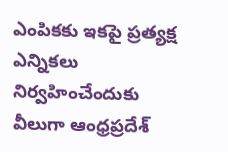ఎంపికకు ఇకపై ప్రత్యక్ష ఎన్నికలు నిర్వహించేందుకు వీలుగా ఆంధ్రప్రదేశ్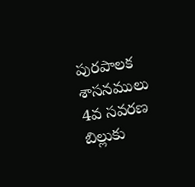పురపాలక శాసనములు 4వ సవరణ బిల్లుకు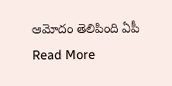ఆమోదం తెలిపింది ఏపీ
Read More